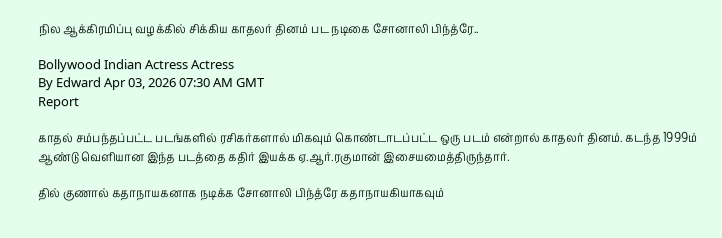நில ஆக்கிரமிப்பு வழக்கில் சிக்கிய காதலர் தினம் பட நடிகை சோனாலி பிந்த்ரே..

Bollywood Indian Actress Actress
By Edward Apr 03, 2026 07:30 AM GMT
Report

காதல் சம்பந்தப்பட்ட படங்களில் ரசிகர்களால் மிகவும் கொண்டாடப்பட்ட ஒரு படம் என்றால் காதலர் தினம். கடந்த 1999ம் ஆண்டு வெளியான இந்த படத்தை கதிர் இயக்க ஏ.ஆர்.ரகுமான் இசையமைத்திருந்தார்.

தில் குணால் கதாநாயகனாக நடிக்க சோனாலி பிந்த்ரே கதாநாயகியாகவும்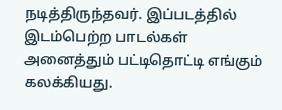நடித்திருந்தவர். இப்படத்தில் இடம்பெற்ற பாடல்கள் அனைத்தும் பட்டிதொட்டி எங்கும் கலக்கியது.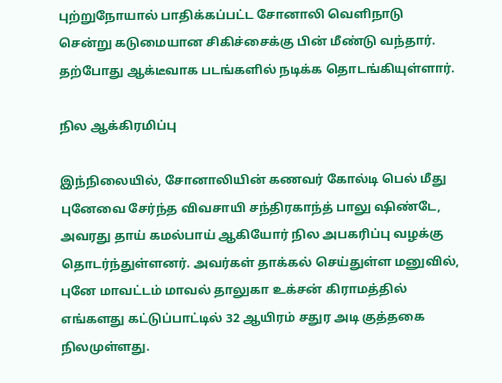புற்றுநோயால் பாதிக்கப்பட்ட சோனாலி வெளிநாடு சென்று கடுமையான சிகிச்சைக்கு பின் மீண்டு வந்தார். தற்போது ஆக்டீவாக படங்களில் நடிக்க தொடங்கியுள்ளார்.

நில ஆக்கிரமிப்பு

இந்நிலையில், சோனாலியின் கணவர் கோல்டி பெல் மீது புனேவை சேர்ந்த விவசாயி சந்திரகாந்த் பாலு ஷிண்டே, அவரது தாய் கமல்பாய் ஆகியோர் நில அபகரிப்பு வழக்கு தொடர்ந்துள்ளனர். அவர்கள் தாக்கல் செய்துள்ள மனுவில், புனே மாவட்டம் மாவல் தாலுகா உக்சன் கிராமத்தில் எங்களது கட்டுப்பாட்டில் 32 ஆயிரம் சதுர அடி குத்தகை நிலமுள்ளது.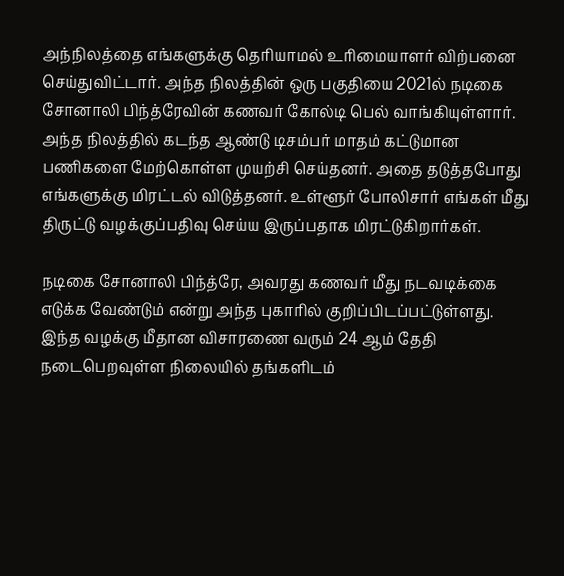அந்நிலத்தை எங்களுக்கு தெரியாமல் உரிமையாளர் விற்பனை செய்துவிட்டார். அந்த நிலத்தின் ஒரு பகுதியை 2021ல் நடிகை சோனாலி பிந்த்ரேவின் கணவர் கோல்டி பெல் வாங்கியுள்ளார். அந்த நிலத்தில் கடந்த ஆண்டு டிசம்பர் மாதம் கட்டுமான பணிகளை மேற்கொள்ள முயற்சி செய்தனர். அதை தடுத்தபோது எங்களுக்கு மிரட்டல் விடுத்தனர். உள்ளூர் போலிசார் எங்கள் மீது திருட்டு வழக்குப்பதிவு செய்ய இருப்பதாக மிரட்டுகிறார்கள்.

நடிகை சோனாலி பிந்த்ரே, அவரது கணவர் மீது நடவடிக்கை எடுக்க வேண்டும் என்று அந்த புகாரில் குறிப்பிடப்பட்டுள்ளது. இந்த வழக்கு மீதான விசாரணை வரும் 24 ஆம் தேதி நடைபெறவுள்ள நிலையில் தங்களிடம்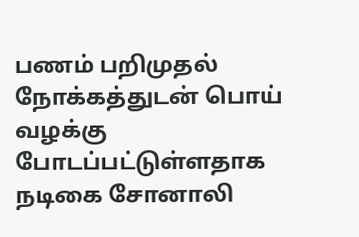பணம் பறிமுதல் நோக்கத்துடன் பொய் வழக்கு போடப்பட்டுள்ளதாக நடிகை சோனாலி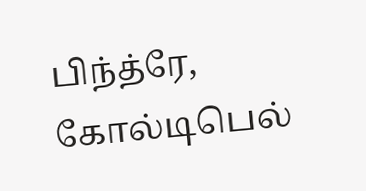பிந்த்ரே, கோல்டிபெல்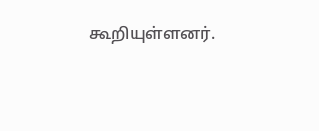கூறியுள்ளனர்.